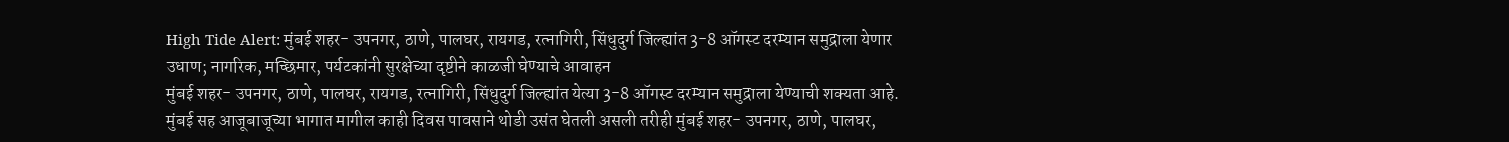High Tide Alert: मुंबई शहर- उपनगर, ठाणे, पालघर, रायगड, रत्नागिरी, सिंधुदुर्ग जिल्ह्यांत 3-8 ऑगस्ट दरम्यान समुद्राला येणार उधाण; नागरिक, मच्छिमार, पर्यटकांनी सुरक्षेच्या दृष्टीने काळजी घेण्याचे आवाहन
मुंबई शहर- उपनगर, ठाणे, पालघर, रायगड, रत्नागिरी, सिंधुदुर्ग जिल्ह्यांत येत्या 3-8 ऑगस्ट दरम्यान समुद्राला येण्याची शक्यता आहे.
मुंबई सह आजूबाजूच्या भागात मागील काही दिवस पावसाने थोडी उसंत घेतली असली तरीही मुंबई शहर- उपनगर, ठाणे, पालघर,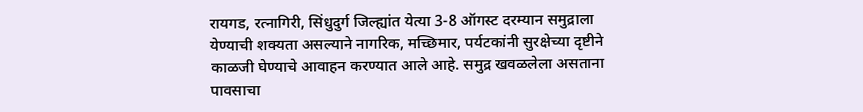रायगड, रत्नागिरी, सिंधुदुर्ग जिल्ह्यांत येत्या 3-8 ऑगस्ट दरम्यान समुद्राला येण्याची शक्यता असल्याने नागरिक, मच्छिमार, पर्यटकांनी सुरक्षेच्या दृष्टीने काळजी घेण्याचे आवाहन करण्यात आले आहे. समुद्र खवळलेला असताना पावसाचा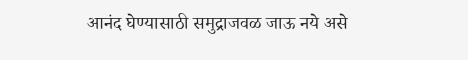आनंद घेण्यासाठी समुद्राजवळ जाऊ नये असे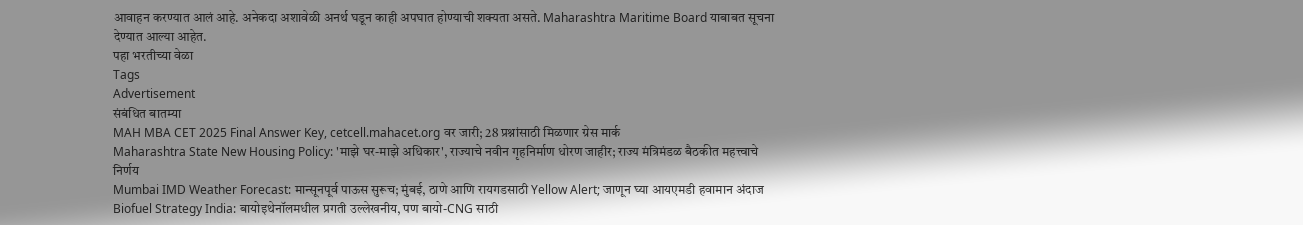आवाहन करण्यात आलं आहे. अनेकदा अशावेळी अनर्थ घडून काही अपघात होण्याची शक्यता असते. Maharashtra Maritime Board याबाबत सूचना देण्यात आल्या आहेत.
पहा भरतीच्या वेळा
Tags
Advertisement
संबंधित बातम्या
MAH MBA CET 2025 Final Answer Key, cetcell.mahacet.org वर जारी; 28 प्रश्नांसाठी मिळणार ग्रेस मार्क
Maharashtra State New Housing Policy: 'माझे घर-माझे अधिकार', राज्याचे नवीन गृहनिर्माण धोरण जाहीर; राज्य मंत्रिमंडळ बैठकीत महत्त्वाचे निर्णय
Mumbai IMD Weather Forecast: मान्सूनपूर्व पाऊस सुरूच; मुंबई, ठाणे आणि रायगडसाठी Yellow Alert; जाणून घ्या आयएमडी हवामान अंदाज
Biofuel Strategy India: बायोइथेनॉलमधील प्रगती उल्लेखनीय, पण बायो-CNG साठी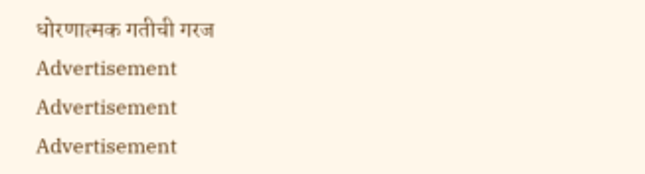धोरणात्मक गतीची गरज
Advertisement
Advertisement
Advertisement